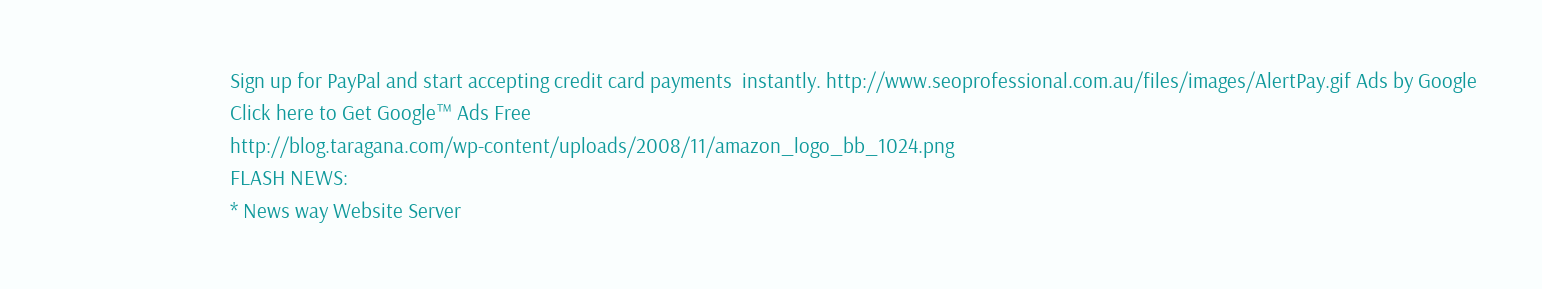Sign up for PayPal and start accepting credit card payments  instantly. http://www.seoprofessional.com.au/files/images/AlertPay.gif Ads by Google
Click here to Get Google™ Ads Free
http://blog.taragana.com/wp-content/uploads/2008/11/amazon_logo_bb_1024.png
FLASH NEWS:
* News way Website Server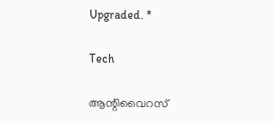Upgraded. *

Tech

ആന്റിവൈറസ്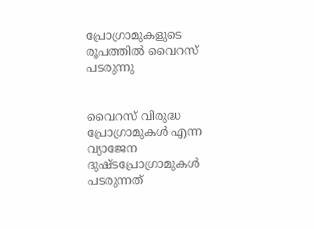പ്രോഗ്രാമുകളുടെ രൂപത്തില്‍ വൈറസ് പടരുന്നു


വൈറസ് വിരുദ്ധ പ്രോഗ്രാമുകള്‍ എന്ന വ്യാജേന ദുഷ്ടപ്രോഗ്രാമുകള്‍ പടരുന്നത്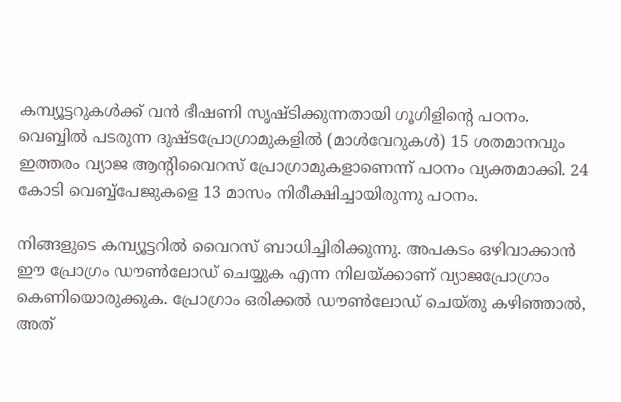കമ്പ്യൂട്ടറുകള്‍ക്ക് വന്‍ ഭീഷണി സൃഷ്ടിക്കുന്നതായി ഗൂഗിളിന്റെ പഠനം. വെബ്ബില്‍ പടരുന്ന ദുഷ്ടപ്രോഗ്രാമുകളില്‍ (മാള്‍വേറുകള്‍) 15 ശതമാനവും ഇത്തരം വ്യാജ ആന്റിവൈറസ് പ്രോഗ്രാമുകളാണെന്ന് പഠനം വ്യക്തമാക്കി. 24 കോടി വെബ്ബ്‌പേജുകളെ 13 മാസം നിരീക്ഷിച്ചായിരുന്നു പഠനം.

നിങ്ങളുടെ കമ്പ്യൂട്ടറില്‍ വൈറസ് ബാധിച്ചിരിക്കുന്നു. അപകടം ഒഴിവാക്കാന്‍ ഈ പ്രോഗ്രം ഡൗണ്‍ലോഡ് ചെയ്യുക എന്ന നിലയ്ക്കാണ് വ്യാജപ്രോഗ്രാം കെണിയൊരുക്കുക. പ്രോഗ്രാം ഒരിക്കല്‍ ഡൗണ്‍ലോഡ് ചെയ്തു കഴിഞ്ഞാല്‍, അത്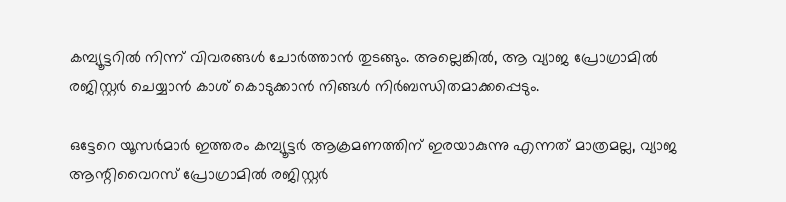കമ്പ്യൂട്ടറില്‍ നിന്ന് വിവരങ്ങള്‍ ചോര്‍ത്താന്‍ തുടങ്ങും. അല്ലെങ്കില്‍, ആ വ്യാജ പ്രോഗ്രാമില്‍ രജിസ്റ്റര്‍ ചെയ്യാന്‍ കാശ് കൊടുക്കാന്‍ നിങ്ങള്‍ നിര്‍ബന്ധിതമാക്കപ്പെടും.

ഒട്ടേറെ യൂസര്‍മാര്‍ ഇത്തരം കമ്പ്യൂട്ടര്‍ ആക്രമണത്തിന് ഇരയാകുന്നു എന്നത് മാത്രമല്ല, വ്യാജ ആന്റിവൈറസ് പ്രോഗ്രാമില്‍ രജിസ്റ്റര്‍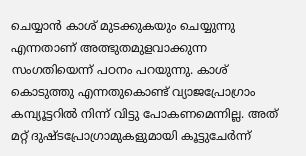ചെയ്യാന്‍ കാശ് മുടക്കുകയും ചെയ്യുന്നു എന്നതാണ് അത്ഭുതമുളവാക്കുന്ന സംഗതിയെന്ന് പഠനം പറയുന്നു. കാശ് കൊടുത്തു എന്നതുകൊണ്ട് വ്യാജപ്രോഗ്രാം കമ്പ്യൂട്ടറില്‍ നിന്ന് വിട്ടു പോകണമെന്നില്ല. അത് മറ്റ് ദുഷ്ടപ്രോഗ്രാമുകളുമായി കൂട്ടുചേര്‍ന്ന്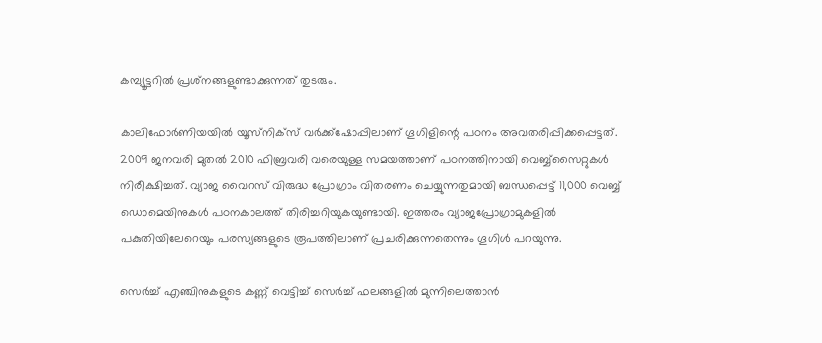കമ്പ്യൂട്ടറില്‍ പ്രശ്‌നങ്ങളുണ്ടാക്കുന്നത് തുടരും.

കാലിഫോര്‍ണിയയില്‍ യൂസ്‌നിക്‌സ് വര്‍ക്ക്‌ഷോപ്പിലാണ് ഗൂഗിളിന്റെ പഠനം അവതരിപ്പിക്കപ്പെട്ടത്. 2009 ജനവരി മുതല്‍ 2010 ഫിബ്രവരി വരെയുള്ള സമയത്താണ് പഠനത്തിനായി വെബ്ബ്‌സൈറ്റുകള്‍ നിരീക്ഷിച്ചത്. വ്യാജ വൈറസ് വിരുദ്ധ പ്രോഗ്രാം വിതരണം ചെയ്യുന്നതുമായി ബന്ധപ്പെട്ട് 11,000 വെബ്ബ് ഡൊമെയിനുകള്‍ പഠനകാലത്ത് തിരിച്ചറിയുകയുണ്ടായി. ഇത്തരം വ്യാജപ്രോഗ്രാമുകളില്‍ പകുതിയിലേറെയും പരസ്യങ്ങളുടെ രൂപത്തിലാണ് പ്രചരിക്കുന്നതെന്നും ഗൂഗിള്‍ പറയുന്നു.

സെര്‍ച്ച് എഞ്ചിനുകളുടെ കണ്ണ് വെട്ടിച്ച് സെര്‍ച്ച് ഫലങ്ങളില്‍ മുന്നിലെത്താന്‍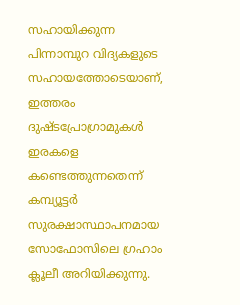സഹായിക്കുന്ന പിന്നാമ്പുറ വിദ്യകളുടെ സഹായത്തോടെയാണ്, ഇത്തരം ദുഷ്ടപ്രോഗ്രാമുകള്‍ ഇരകളെ കണ്ടെത്തുന്നതെന്ന് കമ്പ്യൂട്ടര്‍ സുരക്ഷാസ്ഥാപനമായ സോഫോസിലെ ഗ്രഹാം ക്ലൂലീ അറിയിക്കുന്നു.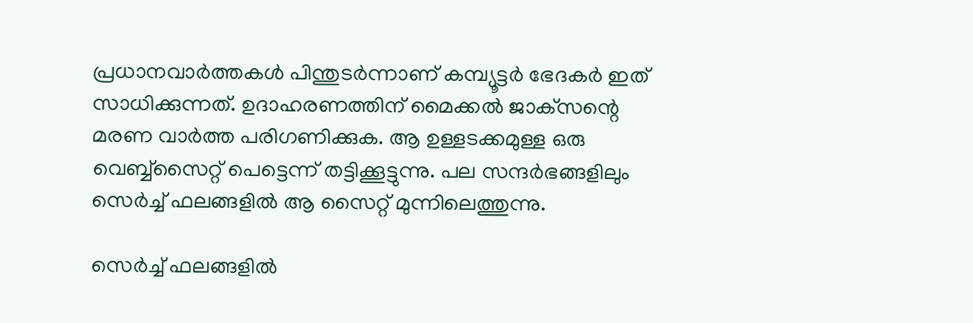പ്രധാനവാര്‍ത്തകള്‍ പിന്തുടര്‍ന്നാണ് കമ്പ്യൂട്ടര്‍ ഭേദകര്‍ ഇത് സാധിക്കുന്നത്. ഉദാഹരണത്തിന് മൈക്കല്‍ ജാക്‌സന്റെ മരണ വാര്‍ത്ത പരിഗണിക്കുക. ആ ഉള്ളടക്കമുള്ള ഒരു വെബ്ബ്‌സൈറ്റ് പെട്ടെന്ന് തട്ടിക്കൂട്ടുന്നു. പല സന്ദര്‍ഭങ്ങളിലും സെര്‍ച്ച് ഫലങ്ങളില്‍ ആ സൈറ്റ് മുന്നിലെത്തുന്നു.

സെര്‍ച്ച് ഫലങ്ങളില്‍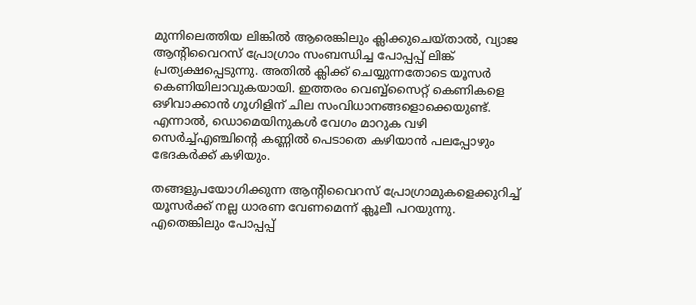മുന്നിലെത്തിയ ലിങ്കില്‍ ആരെങ്കിലും ക്ലിക്കുചെയ്താല്‍, വ്യാജ ആന്റിവൈറസ് പ്രോഗ്രാം സംബന്ധിച്ച പോപ്പപ്പ് ലിങ്ക് പ്രത്യക്ഷപ്പെടുന്നു. അതില്‍ ക്ലിക്ക് ചെയ്യുന്നതോടെ യൂസര്‍ കെണിയിലാവുകയായി. ഇത്തരം വെബ്ബ്‌സൈറ്റ് കെണികളെ ഒഴിവാക്കാന്‍ ഗൂഗിളിന് ചില സംവിധാനങ്ങളൊക്കെയുണ്ട്. എന്നാല്‍, ഡൊമെയിനുകള്‍ വേഗം മാറുക വഴി സെര്‍ച്ച്എഞ്ചിന്റെ കണ്ണില്‍ പെടാതെ കഴിയാന്‍ പലപ്പോഴും ഭേദകര്‍ക്ക് കഴിയും.

തങ്ങളുപയോഗിക്കുന്ന ആന്റിവൈറസ് പ്രോഗ്രാമുകളെക്കുറിച്ച് യൂസര്‍ക്ക് നല്ല ധാരണ വേണമെന്ന് ക്ലൂലീ പറയുന്നു. എതെങ്കിലും പോപ്പപ്പ്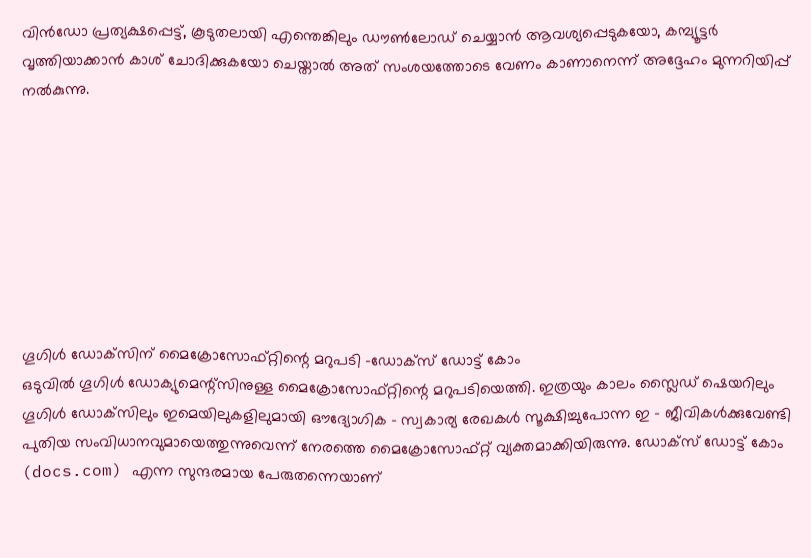വിന്‍ഡോ പ്രത്യക്ഷപ്പെട്ട്, കൂടുതലായി എന്തെങ്കിലും ഡൗണ്‍ലോഡ് ചെയ്യാന്‍ ആവശ്യപ്പെടുകയോ, കമ്പ്യൂട്ടര്‍ വൃത്തിയാക്കാന്‍ കാശ് ചോദിക്കുകയോ ചെയ്താല്‍ അത് സംശയത്തോടെ വേണം കാണാനെന്ന് അദ്ദേഹം മുന്നറിയിപ്പ് നല്‍കുന്നു.








ഗൂഗിള്‍ ഡോക്‌സിന് മൈക്രോസോഫ്റ്റിന്റെ മറുപടി -ഡോക്‌സ് ഡോട്ട് കോം
ഒടുവില്‍ ഗൂഗിള്‍ ഡോക്യുമെന്റ്‌സിനുള്ള മൈക്രോസോഫ്റ്റിന്റെ മറുപടിയെത്തി. ഇത്രയും കാലം സ്ലൈഡ് ഷെയറിലും ഗൂഗിള്‍ ഡോക്‌സിലും ഇമെയിലുകളിലുമായി ഔദ്യോഗിക - സ്വകാര്യ രേഖകള്‍ സൂക്ഷിച്ചുപോന്ന ഇ - ജീവികള്‍ക്കുവേണ്ടി പുതിയ സംവിധാനവുമായെത്തുന്നുവെന്ന് നേരത്തെ മൈക്രോസോഫ്റ്റ് വ്യക്തമാക്കിയിരുന്നു. ഡോക്‌സ് ഡോട്ട് കോം (docs.com) എന്ന സുന്ദരമായ പേരുതന്നെയാണ്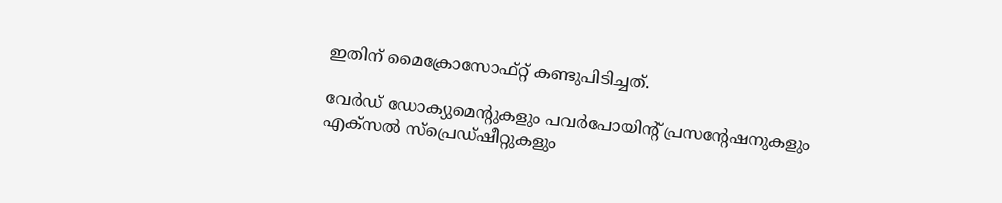ഇതിന് മൈക്രോസോഫ്റ്റ് കണ്ടുപിടിച്ചത്.

വേര്‍ഡ് ഡോക്യുമെന്റുകളും പവര്‍പോയിന്റ് പ്രസന്റേഷനുകളും എക്‌സല്‍ സ്‌പ്രെഡ്ഷീറ്റുകളും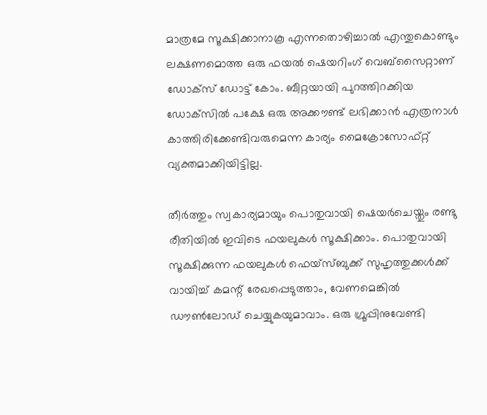മാത്രമേ സൂക്ഷിക്കാനാകൂ എന്നതൊഴിച്ചാല്‍ എന്തുകൊണ്ടും ലക്ഷണമൊത്ത ഒരു ഫയല്‍ ഷെയറിംഗ് വെബ്‌സൈറ്റാണ് ഡോക്‌സ് ഡോട്ട് കോം. ബീറ്റയായി പുറത്തിറക്കിയ ഡോക്‌സില്‍ പക്ഷേ ഒരു അക്കൗണ്ട് ലഭിക്കാന്‍ എത്രനാള്‍ കാത്തിരിക്കേണ്ടിവരുമെന്ന കാര്യം മൈക്രോസോഫ്റ്റ് വ്യക്തമാക്കിയിട്ടില്ല.

തീര്‍ത്തും സ്വകാര്യമായും പൊതുവായി ഷെയര്‍ചെയ്തും രണ്ടു രീതിയില്‍ ഇവിടെ ഫയലുകള്‍ സൂക്ഷിക്കാം. പൊതുവായി സൂക്ഷിക്കുന്ന ഫയലുകള്‍ ഫെയ്‌സ്ബുക്ക് സുഹൃത്തുക്കള്‍ക്ക് വായിച്ച് കമന്റ് രേഖപ്പെടുത്താം, വേണമെങ്കില്‍ ഡൗണ്‍ലോഡ് ചെയ്യുകയുമാവാം. ഒരു ഗ്രൂപ്പിനുവേണ്ടി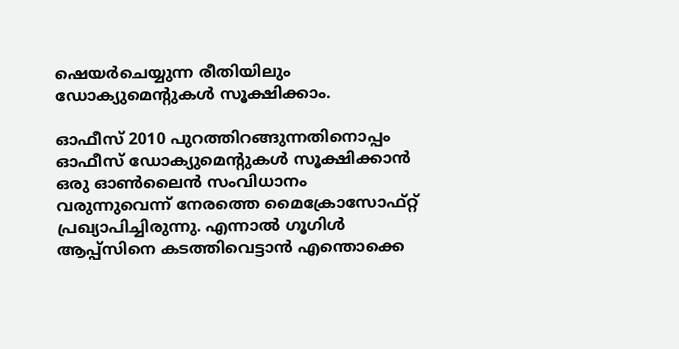ഷെയര്‍ചെയ്യുന്ന രീതിയിലും ഡോക്യുമെന്റുകള്‍ സൂക്ഷിക്കാം.

ഓഫീസ് 2010 പുറത്തിറങ്ങുന്നതിനൊപ്പം ഓഫീസ് ഡോക്യുമെന്റുകള്‍ സൂക്ഷിക്കാന്‍ ഒരു ഓണ്‍ലൈന്‍ സംവിധാനം വരുന്നുവെന്ന് നേരത്തെ മൈക്രോസോഫ്റ്റ് പ്രഖ്യാപിച്ചിരുന്നു. എന്നാല്‍ ഗൂഗിള്‍ ആപ്പ്‌സിനെ കടത്തിവെട്ടാന്‍ എന്തൊക്കെ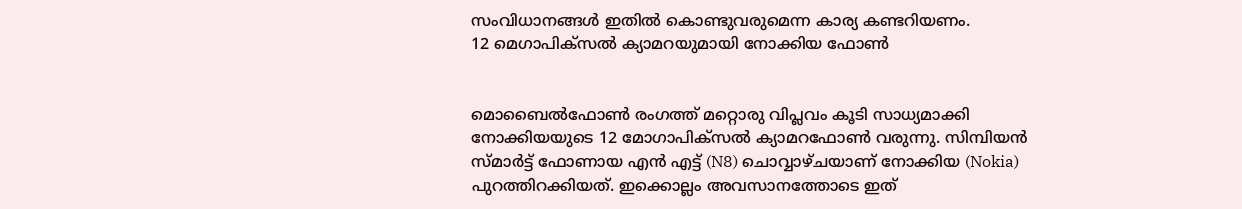സംവിധാനങ്ങള്‍ ഇതില്‍ കൊണ്ടുവരുമെന്ന കാര്യ കണ്ടറിയണം.
12 മെഗാപിക്‌സല്‍ ക്യാമറയുമായി നോക്കിയ ഫോണ്‍


മൊബൈല്‍ഫോണ്‍ രംഗത്ത് മറ്റൊരു വിപ്ലവം കൂടി സാധ്യമാക്കി നോക്കിയയുടെ 12 മോഗാപിക്‌സല്‍ ക്യാമറഫോണ്‍ വരുന്നു. സിമ്പിയന്‍ സ്മാര്‍ട്ട് ഫോണായ എന്‍ എട്ട് (N8) ചൊവ്വാഴ്ചയാണ് നോക്കിയ (Nokia) പുറത്തിറക്കിയത്. ഇക്കൊല്ലം അവസാനത്തോടെ ഇത്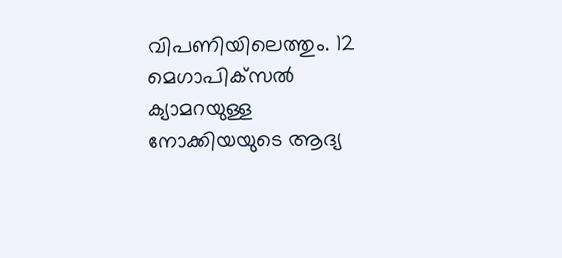വിപണിയിലെത്തും. 12 മെഗാപിക്‌സല്‍ ക്യാമറയുള്ള നോക്കിയയുടെ ആദ്യ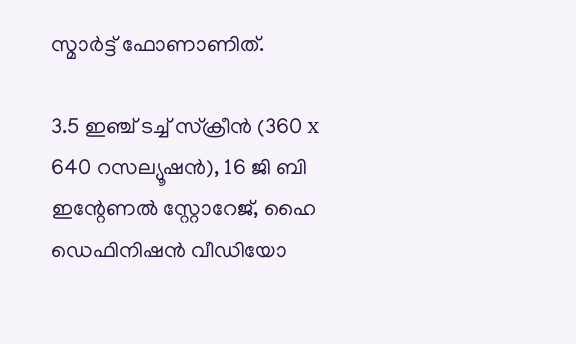സ്മാര്‍ട്ട് ഫോണാണിത്.

3.5 ഇഞ്ച് ടച്ച് സ്‌ക്രീന്‍ (360 x 640 റസല്യൂഷന്‍), 16 ജി ബി ഇന്റേണല്‍ സ്റ്റോറേജ്, ഹൈ ഡെഫിനിഷന്‍ വീഡിയോ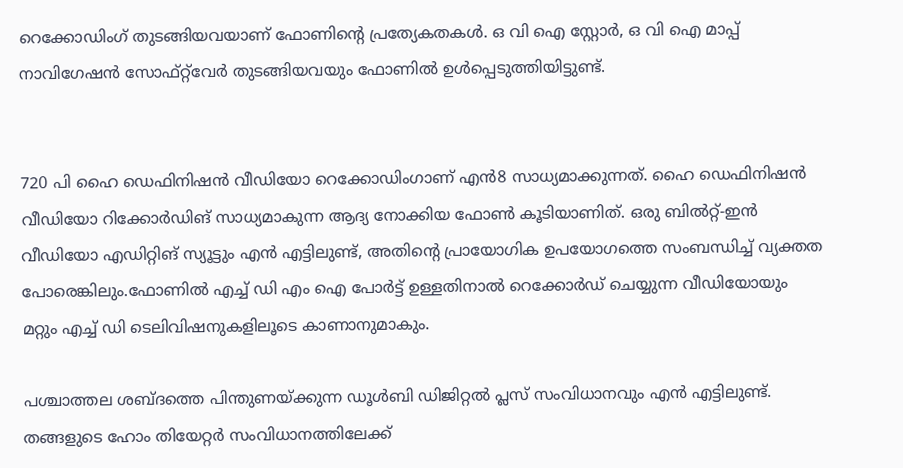റെക്കോഡിംഗ് തുടങ്ങിയവയാണ് ഫോണിന്റെ പ്രത്യേകതകള്‍. ഒ വി ഐ സ്റ്റോര്‍, ഒ വി ഐ മാപ്പ് നാവിഗേഷന്‍ സോഫ്റ്റ്‌വേര്‍ തുടങ്ങിയവയും ഫോണില്‍ ഉള്‍പ്പെടുത്തിയിട്ടുണ്ട്.


720 പി ഹൈ ഡെഫിനിഷന്‍ വീഡിയോ റെക്കോഡിംഗാണ് എന്‍8 സാധ്യമാക്കുന്നത്. ഹൈ ഡെഫിനിഷന്‍ വീഡിയോ റിക്കോര്‍ഡിങ് സാധ്യമാകുന്ന ആദ്യ നോക്കിയ ഫോണ്‍ കൂടിയാണിത്. ഒരു ബില്‍റ്റ്-ഇന്‍ വീഡിയോ എഡിറ്റിങ് സ്യൂട്ടും എന്‍ എട്ടിലുണ്ട്, അതിന്റെ പ്രായോഗിക ഉപയോഗത്തെ സംബന്ധിച്ച് വ്യക്തത പോരെങ്കിലും.ഫോണില്‍ എച്ച് ഡി എം ഐ പോര്‍ട്ട് ഉള്ളതിനാല്‍ റെക്കോര്‍ഡ് ചെയ്യുന്ന വീഡിയോയും മറ്റും എച്ച് ഡി ടെലിവിഷനുകളിലൂടെ കാണാനുമാകും.

പശ്ചാത്തല ശബ്ദത്തെ പിന്തുണയ്ക്കുന്ന ഡൂള്‍ബി ഡിജിറ്റല്‍ പ്ലസ് സംവിധാനവും എന്‍ എട്ടിലുണ്ട്. തങ്ങളുടെ ഹോം തിയേറ്റര്‍ സംവിധാനത്തിലേക്ക്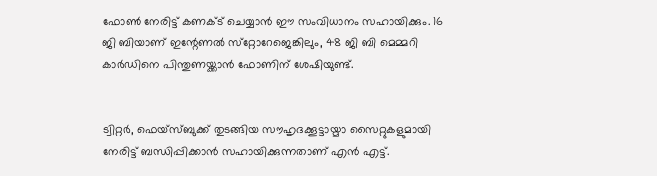ഫോണ്‍ നേരിട്ട് കണക്ട് ചെയ്യാന്‍ ഈ സംവിധാനം സഹായിക്കും. 16 ജി ബിയാണ് ഇന്റേണല്‍ സ്‌റ്റോറേജെങ്കിലും, 48 ജി ബി മെമ്മറി കാര്‍ഡിനെ പിന്തുണയ്ക്കാന്‍ ഫോണിന് ശേഷിയുണ്ട്.


ട്വിറ്റര്‍, ഫെയ്‌സ്ബുക്ക് തുടങ്ങിയ സൗഹൃദക്കൂട്ടായ്മാ സൈറ്റുകളുമായി നേരിട്ട് ബന്ധിപ്പിക്കാന്‍ സഹായിക്കുന്നതാണ് എന്‍ എട്ട്.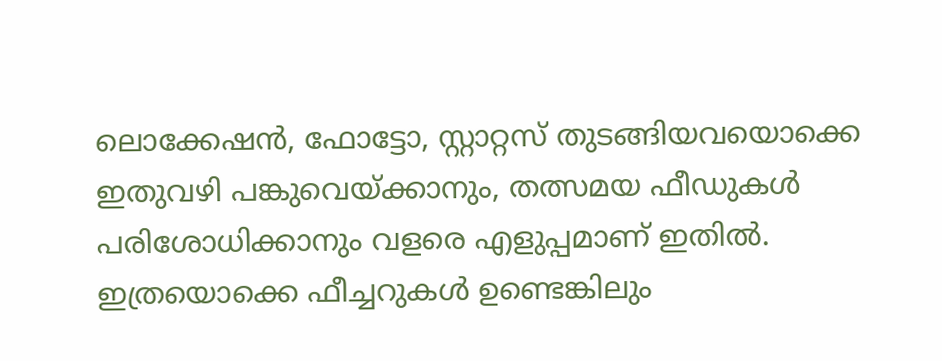ലൊക്കേഷന്‍, ഫോട്ടോ, സ്റ്റാറ്റസ് തുടങ്ങിയവയൊക്കെ ഇതുവഴി പങ്കുവെയ്ക്കാനും, തത്സമയ ഫീഡുകള്‍ പരിശോധിക്കാനും വളരെ എളുപ്പമാണ് ഇതില്‍. ഇത്രയൊക്കെ ഫീച്ചറുകള്‍ ഉണ്ടെങ്കിലും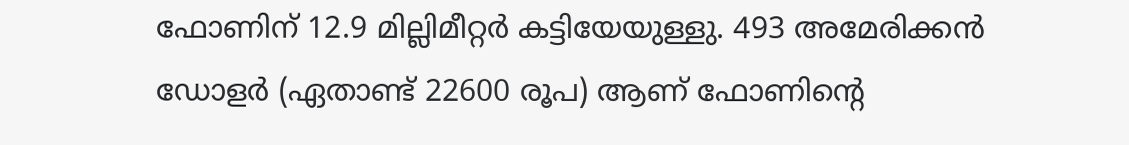ഫോണിന് 12.9 മില്ലിമീറ്റര്‍ കട്ടിയേയുള്ളു. 493 അമേരിക്കന്‍ ഡോളര്‍ (ഏതാണ്ട് 22600 രൂപ) ആണ് ഫോണിന്റെ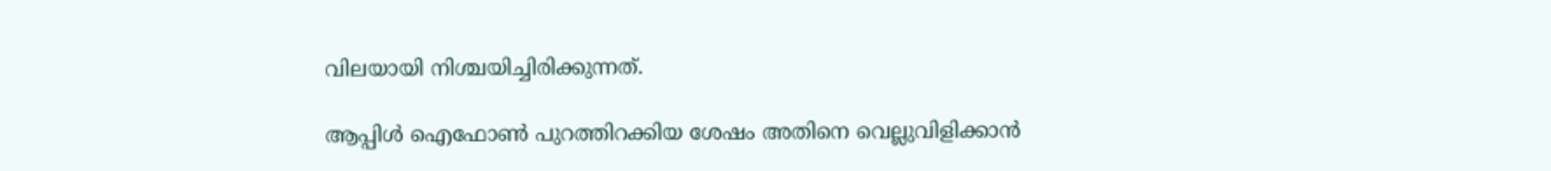വിലയായി നിശ്ചയിച്ചിരിക്കുന്നത്.

ആപ്പിള്‍ ഐഫോണ്‍ പുറത്തിറക്കിയ ശേഷം അതിനെ വെല്ലുവിളിക്കാന്‍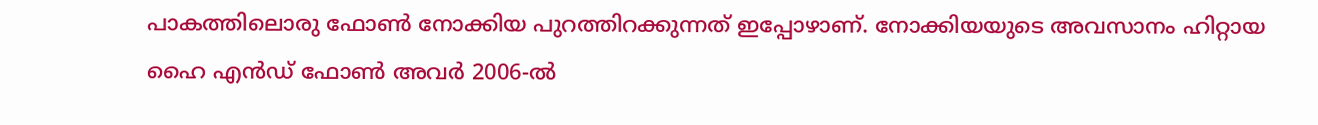പാകത്തിലൊരു ഫോണ്‍ നോക്കിയ പുറത്തിറക്കുന്നത് ഇപ്പോഴാണ്. നോക്കിയയുടെ അവസാനം ഹിറ്റായ ഹൈ എന്‍ഡ് ഫോണ്‍ അവര്‍ 2006-ല്‍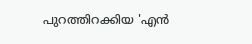പുറത്തിറക്കിയ 'എന്‍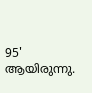95' ആയിരുന്നു.